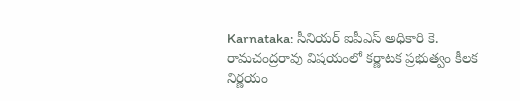Karnataka: సీనియర్ ఐపీఎస్ అధికారి కె. రామచంద్రరావు విషయంలో కర్ణాటక ప్రభుత్వం కీలక నిర్ణయం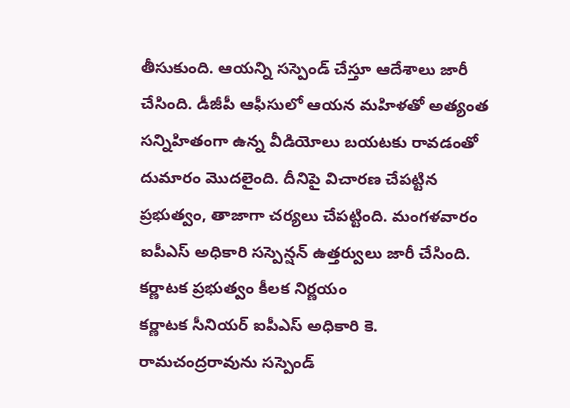తీసుకుంది. ఆయన్ని సస్పెండ్ చేస్తూ ఆదేశాలు జారీ చేసింది. డీజీపీ ఆఫీసులో ఆయన మహిళతో అత్యంత సన్నిహితంగా ఉన్న వీడియోలు బయటకు రావడంతో దుమారం మొదలైంది. దీనిపై విచారణ చేపట్టిన ప్రభుత్వం, తాజాగా చర్యలు చేపట్టింది. మంగళవారం ఐపీఎస్ అధికారి సస్పెన్షన్ ఉత్తర్వులు జారీ చేసింది.
కర్ణాటక ప్రభుత్వం కీలక నిర్ణయం
కర్ణాటక సీనియర్ ఐపీఎస్ అధికారి కె. రామచంద్రరావును సస్పెండ్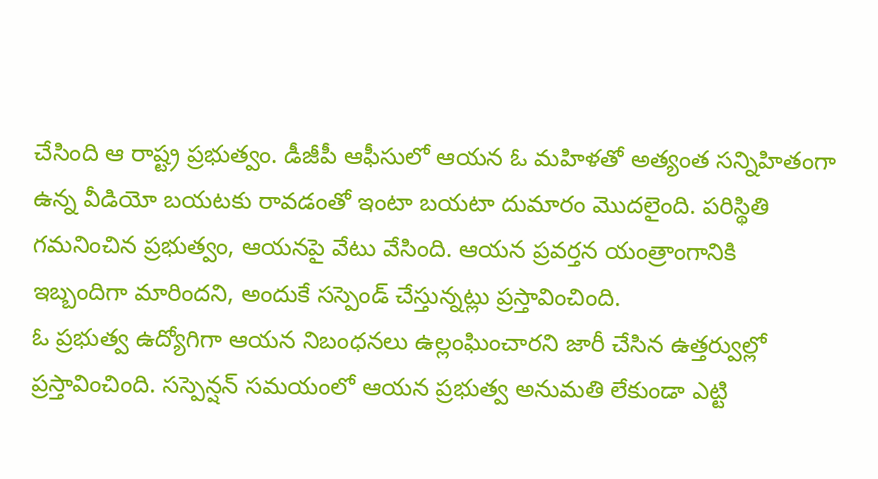చేసింది ఆ రాష్ట్ర ప్రభుత్వం. డీజీపీ ఆఫీసులో ఆయన ఓ మహిళతో అత్యంత సన్నిహితంగా ఉన్న వీడియో బయటకు రావడంతో ఇంటా బయటా దుమారం మొదలైంది. పరిస్థితి గమనించిన ప్రభుత్వం, ఆయనపై వేటు వేసింది. ఆయన ప్రవర్తన యంత్రాంగానికి ఇబ్బందిగా మారిందని, అందుకే సస్పెండ్ చేస్తున్నట్లు ప్రస్తావించింది.
ఓ ప్రభుత్వ ఉద్యోగిగా ఆయన నిబంధనలు ఉల్లంఘించారని జారీ చేసిన ఉత్తర్వుల్లో ప్రస్తావించింది. సస్పెన్షన్ సమయంలో ఆయన ప్రభుత్వ అనుమతి లేకుండా ఎట్టి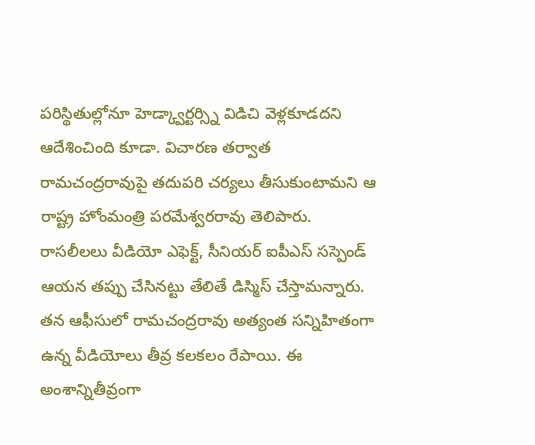పరిస్థితుల్లోనూ హెడ్క్వార్టర్స్ని విడిచి వెళ్లకూడదని ఆదేశించింది కూడా. విచారణ తర్వాత రామచంద్రరావుపై తదుపరి చర్యలు తీసుకుంటామని ఆ రాష్ట్ర హోంమంత్రి పరమేశ్వరరావు తెలిపారు.
రాసలీలలు వీడియో ఎఫెక్ట్, సీనియర్ ఐపీఎస్ సస్పెండ్
ఆయన తప్పు చేసినట్టు తేలితే డిస్మిస్ చేస్తామన్నారు. తన ఆఫీసులో రామచంద్రరావు అత్యంత సన్నిహితంగా ఉన్న వీడియోలు తీవ్ర కలకలం రేపాయి. ఈ అంశాన్నితీవ్రంగా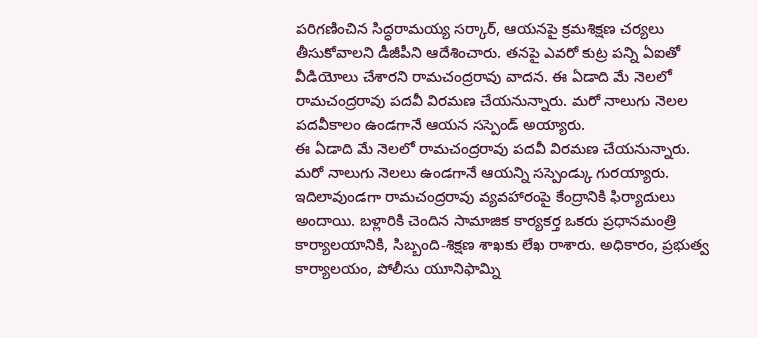పరిగణించిన సిద్ధరామయ్య సర్కార్, ఆయనపై క్రమశిక్షణ చర్యలు తీసుకోవాలని డీజీపీని ఆదేశించారు. తనపై ఎవరో కుట్ర పన్ని ఏఐతో వీడియోలు చేశారని రామచంద్రరావు వాదన. ఈ ఏడాది మే నెలలో రామచంద్రరావు పదవీ విరమణ చేయనున్నారు. మరో నాలుగు నెలల పదవీకాలం ఉండగానే ఆయన సస్పెండ్ అయ్యారు.
ఈ ఏడాది మే నెలలో రామచంద్రరావు పదవీ విరమణ చేయనున్నారు. మరో నాలుగు నెలలు ఉండగానే ఆయన్ని సస్పెండ్కు గురయ్యారు. ఇదిలావుండగా రామచంద్రరావు వ్యవహారంపై కేంద్రానికి ఫిర్యాదులు అందాయి. బళ్లారికి చెందిన సామాజిక కార్యకర్త ఒకరు ప్రధానమంత్రి కార్యాలయానికి, సిబ్బంది-శిక్షణ శాఖకు లేఖ రాశారు. అధికారం, ప్రభుత్వ కార్యాలయం, పోలీసు యూనిఫామ్ని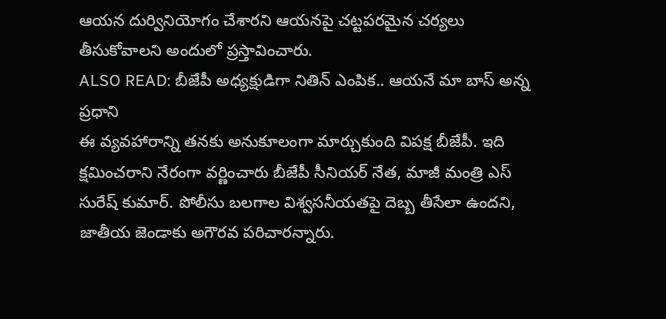ఆయన దుర్వినియోగం చేశారని ఆయనపై చట్టపరమైన చర్యలు తీసుకోవాలని అందులో ప్రస్తావించారు.
ALSO READ: బీజేపీ అధ్యక్షుడిగా నితిన్ ఎంపిక.. ఆయనే మా బాస్ అన్న ప్రధాని
ఈ వ్యవహారాన్ని తనకు అనుకూలంగా మార్చుకుంది విపక్ష బీజేపీ. ఇది క్షమించరాని నేరంగా వర్ణించారు బీజేపీ సీనియర్ నేత, మాజీ మంత్రి ఎస్ సురేష్ కుమార్. పోలీసు బలగాల విశ్వసనీయతపై దెబ్బ తీసేలా ఉందని, జాతీయ జెండాకు అగౌరవ పరిచారన్నారు.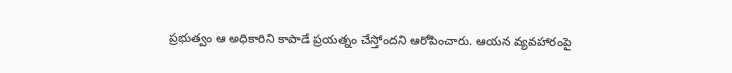ప్రభుత్వం ఆ అధికారిని కాపాడే ప్రయత్నం చేస్తోందని ఆరోపించారు. ఆయన వ్యవహారంపై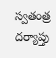స్వతంత్ర దర్యాప్తు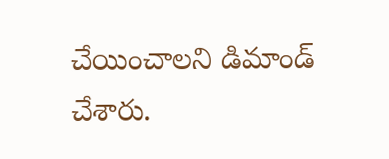చేయించాలని డిమాండ్ చేశారు.